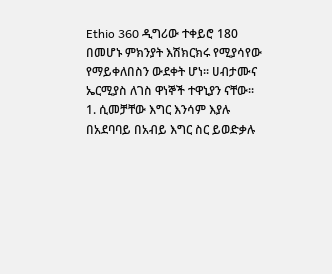Ethio 360 ዲግሪው ተቀይሮ 180 በመሆኑ ምክንያት እሽክርክሩ የሚያሳየው የማይቀለበስን ውደቀት ሆነ፡፡ ሀብታሙና ኤርሚያስ ለገስ ዋነኞች ተዋኒያን ናቸው፡፡
1. ሲመቻቸው እግር እንሳም እያሉ በአደባባይ በአብይ እግር ስር ይወድቃሉ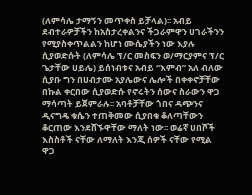(ለምሳሌ ታማኝን መጥቀስ ይቻላል)፡፡ አብይ ደብተራዎቻችን ከአስታረቀልንና ችጋራምዋን ሀገራችንን የሚያስቀጥልልን ከሆነ ሙሴያችን ነው እያሉ ሲያወድሱት (ለምሳሌ ፕ/ር መስፍን ወ/ማርያምና ፕ/ር ጌታቸው ሀይሌ) ይሰነብቱና አብይ “እምብ” አለ ብለው ሲያቡ ግን በሀብታሙ አያሌውና ሌሎች በቀቀኖቻቸው በኩል ቀርበው ሲያወድሱ የኖሩትን ሰውና ስራውን ዋጋ ማሳጣት ይጀምራሉ፡፡ አባቶቻቸው ጎበና ዳጭንና ዲናግዴ ቁሴን ተጠቅመው ሲያበቁ ቆለጣቸውን ቆርጠው እንደሸኙዋቸው ማለት ነው፡፡ ወሬኛ ሀበሾች እስስቶች ናቸው ለማለት እንጂ ሰዎች ናቸው የሚል ዋጋ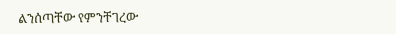ልንሰጣቸው የምንቸገረው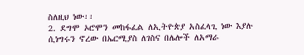ስለዚህ ነው፡፡
2. ደግሞ ኦሮሞን መከፋፈል ለኢትዮጵያ አስፈላጊ ነው እያሉ ሲነግሩን ኖረው በኤርሚያስ ለገስና በሌሎች ለአማራ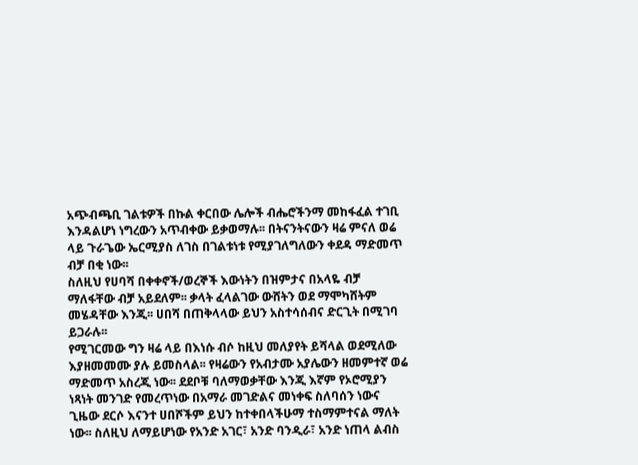አጭብጫቢ ገልቱዎች በኩል ቀርበው ሌሎች ብሔሮችንማ መከፋፈል ተገቢ እንዳልሆነ ነግረውን አጥብቀው ይቃወማሉ፡፡ በትናንትናውን ዛሬ ምናለ ወሬ ላይ ጉራጌው ኤርሚያስ ለገስ በገልቱነቱ የሚያገለግለውን ቀደዳ ማድመጥ ብቻ በቂ ነው፡፡
ስለዚህ የሀባሻ በቀቀኖች/ወረኞች እውነትን በዝምታና በአላዬ ብቻ ማለፋቸው ብቻ አይደለም፡፡ ቃላት ፈላልገው ውሸትን ወደ ማሞካሸትም መሄዳቸው እንጂ፡፡ ሀበሻ በጠቅላላው ይህን አስተሳሰብና ድርጊት በሚገባ ይጋራሉ፡፡
የሚገርመው ግን ዛሬ ላይ በእነሱ ብሶ ከዚህ መለያየት ይሻላል ወደሚለው እያዘመመሙ ያሉ ይመስላል፡፡ የዛሬውን የአብታሙ አያሌውን ዘመምተኛ ወሬ ማድመጥ አስረጂ ነው፡፡ ደደቦቹ ባለማወቃቸው እንጂ እኛም የኦሮሚያን ነጻነት መንገድ የመረጥነው በአማራ መገድልና መነቀፍ ስለባሰን ነውና ጊዜው ደርሶ እናንተ ሀበሾችም ይህን ከተቀበላችሁማ ተስማምተናል ማለት ነው፡፡ ስለዚህ ለማይሆነው የአንድ አገር፣ አንድ ባንዲራ፣ አንድ ነጠላ ልብስ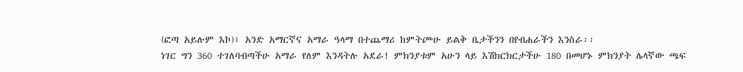(ፎጣ አይሉም እኮ)፣ አንድ አማርኛና አማራ ዓላማ በተጨማሪ ከምትጮሁ ይልቅ ቤታችንን በየብሐራችን እንስራ፡፡
ነገር ግን 360 ተገለባብጣችሁ አማራ የለም እንዳትሉ አደራ! ምክንያቱም አሁን ላይ እሽክርክርታችሁ 180 በመሆኑ ምክንያት ሌላኛው ጫፍ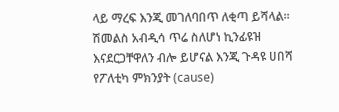ላይ ማረፍ እንጂ መገለባበጥ ለቂጣ ይሻላል፡፡
ሽመልስ አብዲሳ ጥሬ ስለሆነ ኪንፊዩዝ እናደርጋቸዋለን ብሎ ይሆናል እንጂ ጉዳዩ ሀበሻ የፖለቲካ ምክንያት (cause)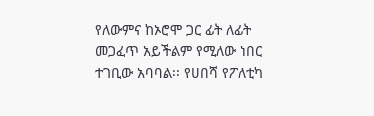የለውምና ከኦሮሞ ጋር ፊት ለፊት መጋፈጥ አይችልም የሚለው ነበር ተገቢው አባባል፡፡ የሀበሻ የፖለቲካ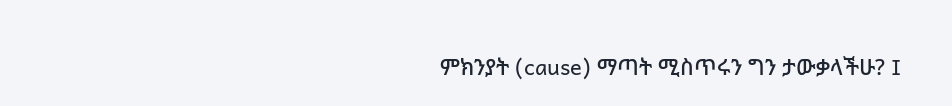ምክንያት (cause) ማጣት ሚስጥሩን ግን ታውቃላችሁ? I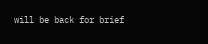will be back for brief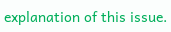explanation of this issue.